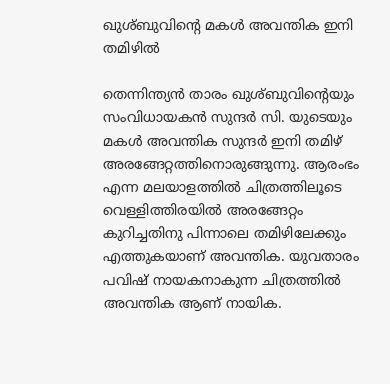ഖുശ്‌ബുവിന്‍റെ മകള്‍ അവന്തിക ഇനി തമിഴില്‍

തെന്നിന്ത്യൻ താരം ഖുശ്‌ബുവിന്‍റെയും സംവിധായകൻ സുന്ദർ സി. യുടെയും മകള്‍ അവന്തിക സുന്ദർ ഇനി തമിഴ് അരങ്ങേറ്റത്തിനൊരുങ്ങുന്നു. ആരംഭം എന്ന മലയാളത്തില്‍ ചിത്രത്തിലൂടെ വെള്ളിത്തിരയിൽ അരങ്ങേറ്റം കുറിച്ചതിനു പിന്നാലെ തമിഴിലേക്കും എത്തുകയാണ് അവന്തിക. യുവതാരം പവിഷ് നായകനാകുന്ന ചിത്രത്തില്‍ അവന്തിക ആണ് നായിക.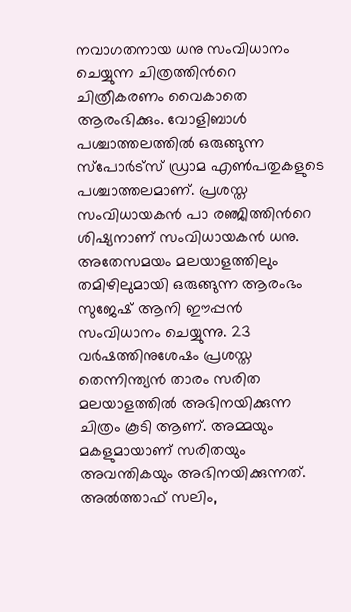നവാഗതനായ ധനു സംവിധാനം ചെയ്യുന്ന ചിത്രത്തിന്‍റെ ചിത്രീകരണം വൈകാതെ ആരംഭിക്കും. വോളിബാള്‍ പശ്ചാത്തലത്തില്‍ ഒരുങ്ങുന്ന സ്പോർട്സ് ഡ്രാമ എണ്‍പതുകളുടെ പശ്ചാത്തലമാണ്. പ്രശസ്ത സംവിധായകൻ പാ രഞ്ജിത്തിന്‍റെ ശിഷ്യനാണ് സംവിധായകൻ ധനു. അതേസമയം മലയാളത്തിലും തമിഴിലുമായി ഒരുങ്ങുന്ന ആരംഭം സുജേഷ് ആനി ഈപ്പൻ സംവിധാനം ചെയ്യുന്നു. 23 വർഷത്തിനുശേഷം പ്രശസ്ത തെന്നിന്ത്യൻ താരം സരിത മലയാളത്തില്‍ അഭിനയിക്കുന്ന ചിത്രം കൂടി ആണ്. അമ്മയും മകളുമായാണ് സരിതയും അവന്തികയും അഭിനയിക്കുന്നത്. അല്‍ത്താഫ് സലിം,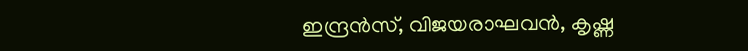ഇന്ദ്രൻസ്, വിജയരാഘവൻ, കൃഷ്ണ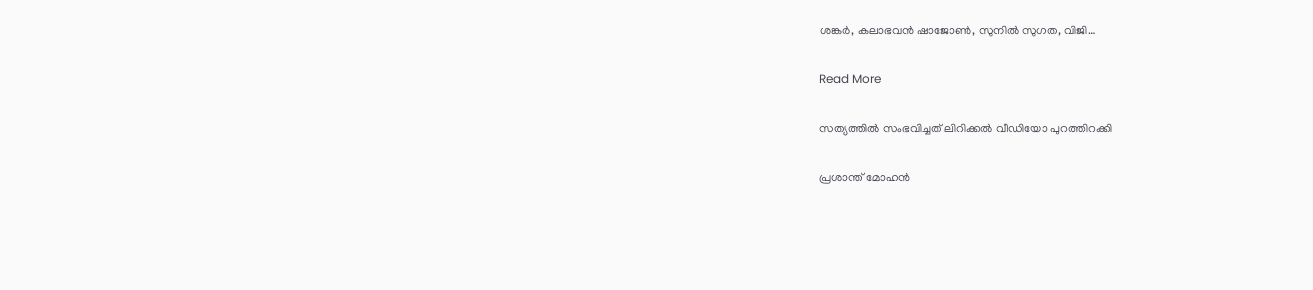ശങ്കർ, കലാഭവൻ ഷാജോണ്‍, സുനില്‍ സുഗത, വിജി…

Read More

സത്യത്തിൽ സംഭവിച്ചത് ലിറിക്കൽ വീഡിയോ പുറത്തിറക്കി

പ്രശാന്ത് മോഹൻ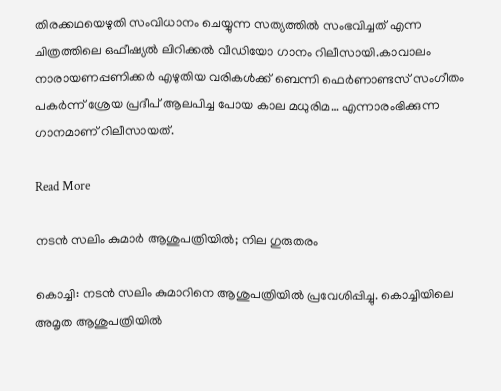തിരക്കഥയെഴുതി സംവിധാനം ചെയ്യുന്ന സത്യത്തിൽ സംഭവിച്ചത് എന്ന ചിത്രത്തിലെ ഒഫീഷ്യൽ ലിറിക്കൽ വീഡിയോ ഗാനം റിലീസായി.കാവാലം നാരായണപ്പണിക്കർ എഴുതിയ വരികൾക്ക് ബെന്നി ഫെർണാണ്ടസ് സംഗീതം പകർന്ന് ശ്രേയ പ്രദീപ് ആലപിച്ച പോയ കാല മധുരിമ… എന്നാരംഭിക്കുന്ന ഗാനമാണ് റിലീസായത്.

Read More

നടന്‍ സലിം കുമാര്‍ ആശുപത്രിയില്‍; നില ഗുരുതരം

കൊച്ചി: നടന്‍ സലിം കുമാറിനെ ആശുപത്രിയില്‍ പ്രവേശിപ്പിച്ചു. കൊച്ചിയിലെ അമൃത ആശുപത്രിയില്‍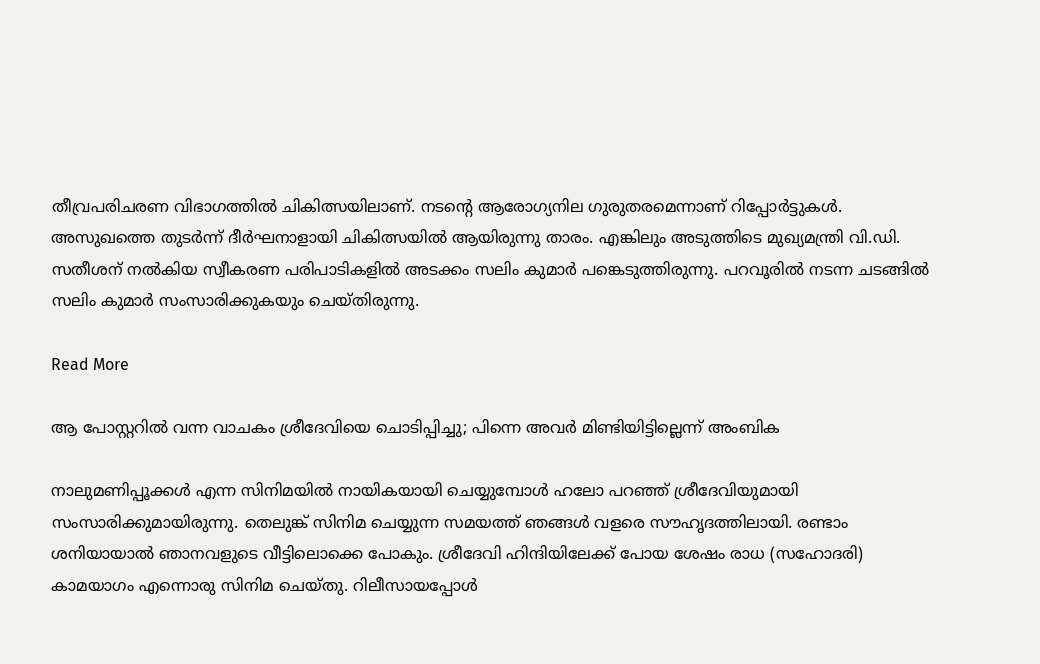തീവ്രപരിചരണ വിഭാഗത്തില്‍ ചികിത്സയിലാണ്. നടന്റെ ആരോഗ്യനില ഗുരുതരമെന്നാണ് റിപ്പോര്‍ട്ടുകള്‍. അസുഖത്തെ തുടര്‍ന്ന് ദീര്‍ഘനാളായി ചികിത്സയില്‍ ആയിരുന്നു താരം. എങ്കിലും അടുത്തിടെ മുഖ്യമന്ത്രി വി.ഡി. സതീശന് നല്‍കിയ സ്വീകരണ പരിപാടികളില്‍ അടക്കം സലിം കുമാര്‍ പങ്കെടുത്തിരുന്നു. പറവൂരില്‍ നടന്ന ചടങ്ങില്‍ സലിം കുമാര്‍ സംസാരിക്കുകയും ചെയ്തിരുന്നു.

Read More

ആ പോസ്റ്ററിൽ വന്ന വാചകം ശ്രീദേവിയെ ചൊടിപ്പിച്ചു; പിന്നെ അവർ മിണ്ടിയിട്ടില്ലെന്ന് അംബിക

നാലുമണിപ്പൂക്കൾ എന്ന സിനിമയിൽ നായികയായി ചെയ്യുമ്പോൾ ഹലോ പറഞ്ഞ് ശ്രീദേവിയുമായി സംസാരിക്കുമായിരുന്നു. തെലുങ്ക് സിനിമ ചെയ്യുന്ന സമയത്ത് ഞങ്ങൾ വളരെ സൗഹൃദത്തിലായി. രണ്ടാം ശനിയായാൽ ഞാനവളുടെ വീട്ടിലൊക്കെ പോകും. ശ്രീദേവി ഹിന്ദിയിലേക്ക് പോയ ശേഷം രാധ (സഹോദരി) കാമയാഗം എന്നൊരു സിനിമ ചെയ്തു. റിലീസായപ്പോൾ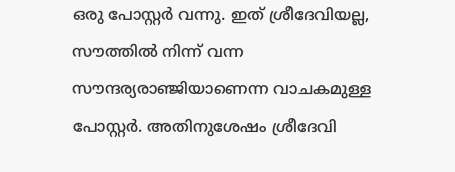ഒരു പോസ്റ്റർ വന്നു. ഇത് ശ്രീദേവിയല്ല, സൗത്തിൽ നിന്ന് വന്ന സൗന്ദര്യരാഞ്ജിയാണെന്ന വാചകമുള്ള പോസ്റ്റർ. അതിനുശേഷം ശ്രീദേവി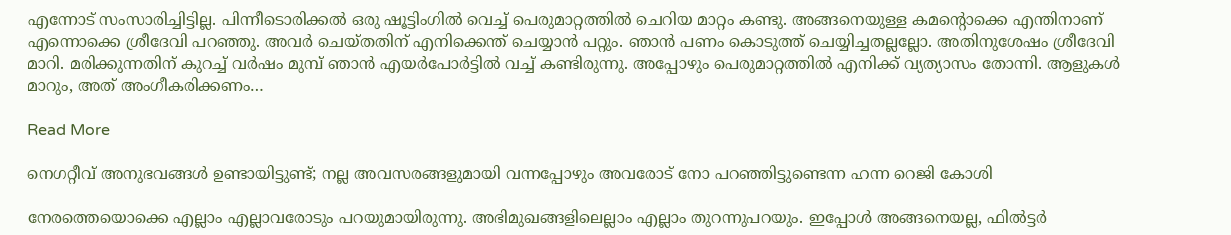എന്നോട് സംസാരിച്ചിട്ടില്ല. പിന്നീടൊരിക്കൽ ഒരു ഷൂട്ടിംഗിൽ വെച്ച് പെരുമാറ്റത്തിൽ ചെറിയ മാറ്റം കണ്ടു. അങ്ങനെയുള്ള കമന്‍റൊക്കെ എന്തിനാണ് എന്നൊക്കെ ശ്രീദേവി പറഞ്ഞു. അവർ ചെയ്തതിന് എനിക്കെന്ത് ചെയ്യാൻ പറ്റും. ഞാൻ പണം കൊടുത്ത് ചെയ്യിച്ചതല്ലല്ലോ. അതിനുശേഷം ശ്രീദേവി മാറി. മരിക്കുന്നതിന് കുറച്ച് വർഷം മുമ്പ് ഞാൻ എയർപോർട്ടിൽ വച്ച് കണ്ടിരുന്നു. അപ്പോഴും പെരുമാറ്റത്തിൽ എനിക്ക് വ്യത്യാസം തോന്നി. ആളുകൾ മാറും, അത് അംഗീകരിക്കണം…

Read More

നെഗറ്റീവ് അനുഭവങ്ങൾ ഉണ്ടായിട്ടുണ്ട്; നല്ല അവസരങ്ങളുമായി വന്നപ്പോഴും അവരോട് നോ പറഞ്ഞിട്ടുണ്ടെന്ന ഹന്ന റെജി കോശി

നേരത്തെയൊക്കെ എല്ലാം എല്ലാവരോടും പറയുമായിരുന്നു. അഭിമുഖങ്ങളിലെല്ലാം എല്ലാം തുറന്നുപറയും. ഇപ്പോള്‍ അങ്ങനെയല്ല, ഫില്‍ട്ടര്‍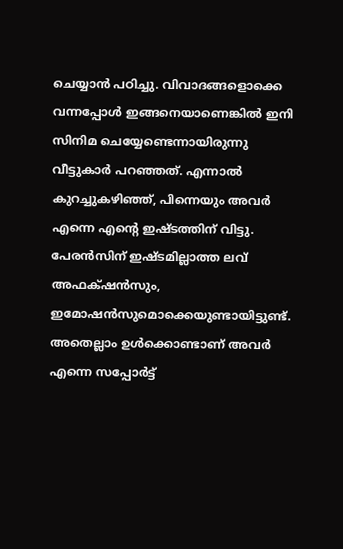ചെയ്യാന്‍ പഠിച്ചു. വിവാദങ്ങളൊക്കെ വന്നപ്പോള്‍ ഇങ്ങനെയാണെങ്കില്‍ ഇനി സിനിമ ചെയ്യേണ്ടെന്നായിരുന്നു വീട്ടുകാര്‍ പറഞ്ഞത്. എന്നാല്‍ കുറച്ചുകഴിഞ്ഞ്, പിന്നെയും അവര്‍ എന്നെ എന്‍റെ ഇഷ്ടത്തിന് വിട്ടു. പേരന്‍സിന് ഇഷ്ടമില്ലാത്ത ലവ് അഫക്‌ഷന്‍സും, ഇമോഷന്‍സുമൊക്കെയുണ്ടായിട്ടുണ്ട്. അതെല്ലാം ഉള്‍ക്കൊണ്ടാണ് അവര്‍ എന്നെ സപ്പോര്‍ട്ട്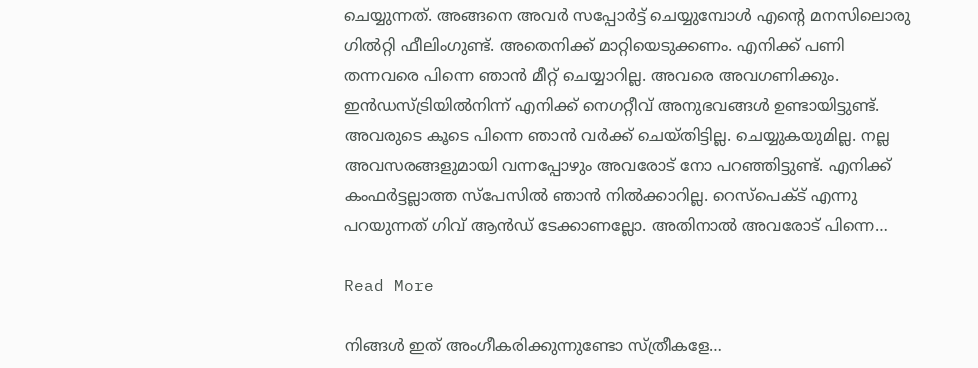ചെയ്യുന്നത്. അങ്ങനെ അവര്‍ സപ്പോര്‍ട്ട് ചെയ്യുമ്പോള്‍ എന്‍റെ മനസിലൊരു ഗില്‍റ്റി ഫീലിംഗുണ്ട്. അതെനിക്ക് മാറ്റിയെടുക്കണം. എനിക്ക് പണി തന്നവരെ പിന്നെ ഞാന്‍ മീറ്റ് ചെയ്യാറില്ല. അവരെ അവഗണിക്കും. ഇന്‍ഡസ്ട്രിയില്‍നിന്ന് എനിക്ക് നെഗറ്റീവ് അനുഭവങ്ങൾ ഉണ്ടായിട്ടുണ്ട്. അവരുടെ കൂടെ പിന്നെ ഞാന്‍ വര്‍ക്ക് ചെയ്തിട്ടില്ല. ചെയ്യുകയുമില്ല. നല്ല അവസരങ്ങളുമായി വന്നപ്പോഴും അവരോട് നോ പറഞ്ഞിട്ടുണ്ട്. എനിക്ക് കംഫര്‍ട്ടല്ലാത്ത സ്‌പേസില്‍ ഞാന്‍ നില്‍ക്കാറില്ല. റെസ്‌പെക്ട് എന്നു പറയുന്നത് ഗിവ് ആന്‍ഡ് ടേക്കാണല്ലോ. അതിനാല്‍ അവരോട് പിന്നെ…

Read More

നിങ്ങൾ ഇത് അംഗീകരിക്കുന്നുണ്ടോ സ്ത്രീകളേ…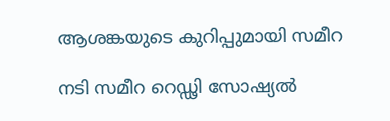ആശങ്കയുടെ കുറിപ്പുമായി സമീറ

നടി സമീറ റെഡ്ഢി സോഷ്യല്‍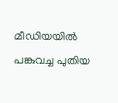മീഡിയയില്‍ പങ്കുവച്ച പുതിയ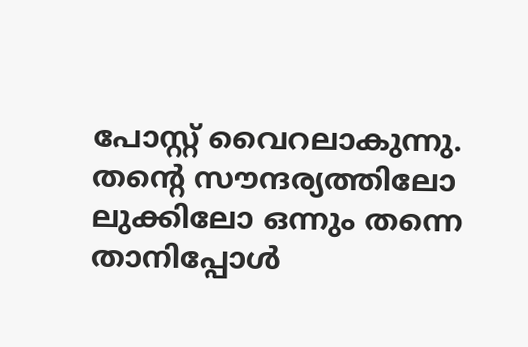പോസ്റ്റ് വൈറലാകുന്നു. തന്‍റെ സൗന്ദര്യത്തിലോ ലുക്കിലോ ഒന്നും തന്നെ താനിപ്പോള്‍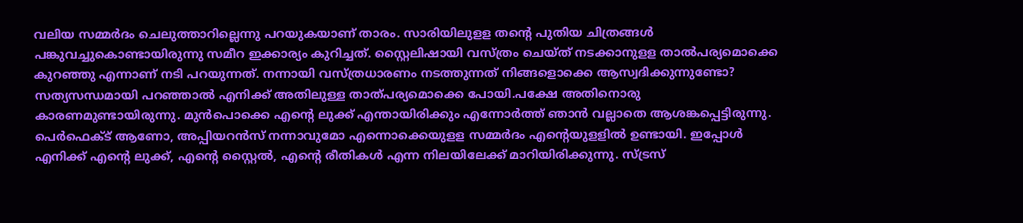വലിയ സമ്മര്‍ദം ചെലുത്താറില്ലെന്നു പറയുകയാണ് താരം. സാരിയിലുളള തന്‍റെ പുതിയ ചിത്രങ്ങള്‍ പങ്കുവച്ചുകൊണ്ടായിരുന്നു സമീറ ഇക്കാര്യം കുറിച്ചത്. സ്റ്റൈലിഷായി വസ്ത്രം ചെയ്ത് നടക്കാനുളള താല്‍പര്യമൊക്കെ കുറഞ്ഞു എന്നാണ് നടി പറയുന്നത്. നന്നായി വസ്ത്രധാരണം നടത്തുന്നത് നിങ്ങളൊക്കെ ആസ്വദിക്കുന്നുണ്ടോ? സത്യസന്ധമായി പറഞ്ഞാല്‍ എനിക്ക് അതിലുള്ള താത്പര്യമൊക്കെ പോയി.പക്ഷേ അതിനൊരു കാരണമുണ്ടായിരുന്നു. മുന്‍പൊക്കെ എന്‍റെ ലുക്ക് എന്തായിരിക്കും എന്നോര്‍ത്ത് ഞാന്‍ വല്ലാതെ ആശങ്കപ്പെട്ടിരുന്നു. പെര്‍ഫെക്ട് ആണോ, അപ്പിയറന്‍സ് നന്നാവുമോ എന്നൊക്കെയുളള സമ്മര്‍ദം എന്‍റെയുളളില്‍ ഉണ്ടായി. ഇപ്പോള്‍ എനിക്ക് എന്‍റെ ലുക്ക്, എന്‍റെ സ്റ്റൈല്‍, എന്‍റെ രീതികള്‍ എന്ന നിലയിലേക്ക് മാറിയിരിക്കുന്നു. സ്ട്രസ്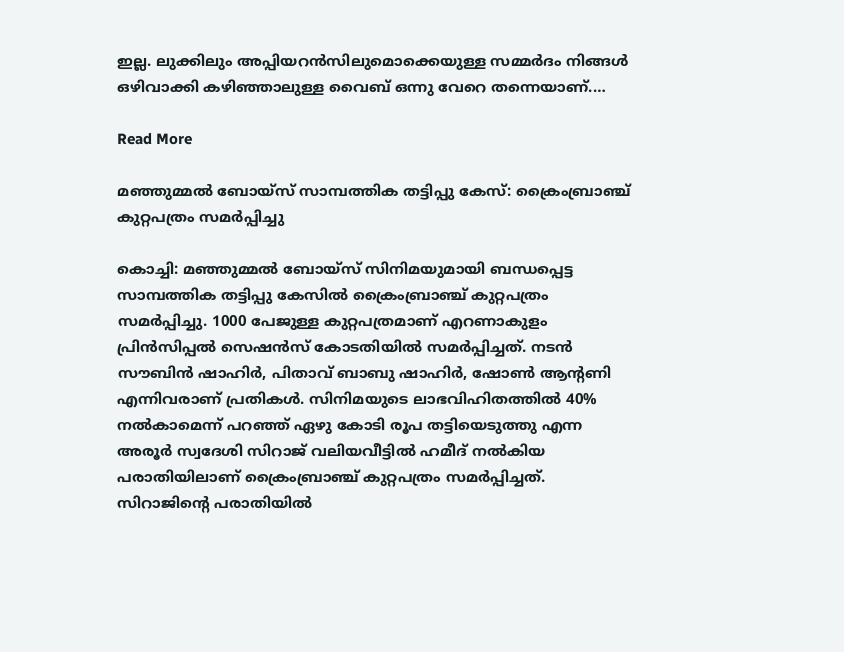ഇല്ല. ലുക്കിലും അപ്പിയറന്‍സിലുമൊക്കെയുള്ള സമ്മര്‍ദം നിങ്ങള്‍ ഒഴിവാക്കി കഴിഞ്ഞാലുള്ള വൈബ് ഒന്നു വേറെ തന്നെയാണ്.…

Read More

മഞ്ഞുമ്മല്‍ ബോയ്‌സ് സാമ്പത്തിക തട്ടിപ്പു കേസ്: ക്രൈംബ്രാഞ്ച് കുറ്റപത്രം സമര്‍പ്പിച്ചു

കൊച്ചി: മഞ്ഞുമ്മല്‍ ബോയ്‌സ് സിനിമയുമായി ബന്ധപ്പെട്ട സാമ്പത്തിക തട്ടിപ്പു കേസില്‍ ക്രൈംബ്രാഞ്ച് കുറ്റപത്രം സമര്‍പ്പിച്ചു. 1000 പേജുള്ള കുറ്റപത്രമാണ് എറണാകുളം പ്രിന്‍സിപ്പല്‍ സെഷന്‍സ് കോടതിയില്‍ സമര്‍പ്പിച്ചത്. നടന്‍ സൗബിന്‍ ഷാഹിര്‍, പിതാവ് ബാബു ഷാഹിര്‍, ഷോണ്‍ ആന്‍റണി എന്നിവരാണ് പ്രതികള്‍. സിനിമയുടെ ലാഭവിഹിതത്തില്‍ 40% നല്‍കാമെന്ന് പറഞ്ഞ് ഏഴു കോടി രൂപ തട്ടിയെടുത്തു എന്ന അരൂര്‍ സ്വദേശി സിറാജ് വലിയവീട്ടില്‍ ഹമീദ് നല്‍കിയ പരാതിയിലാണ് ക്രൈംബ്രാഞ്ച് കുറ്റപത്രം സമര്‍പ്പിച്ചത്. സിറാജിന്‍റെ പരാതിയില്‍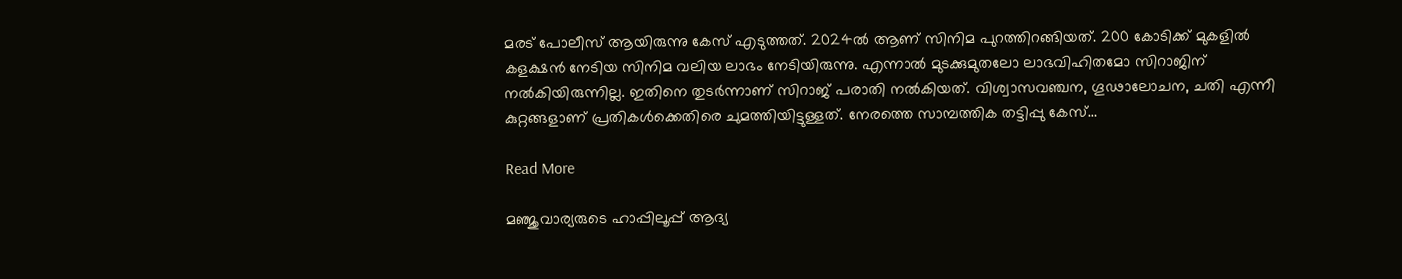മരട് പോലീസ് ആയിരുന്നു കേസ് എടുത്തത്. 2024ല്‍ ആണ് സിനിമ പുറത്തിറങ്ങിയത്. 200 കോടിക്ക് മുകളില്‍ കളക്ഷന്‍ നേടിയ സിനിമ വലിയ ലാഭം നേടിയിരുന്നു. എന്നാല്‍ മുടക്കുമുതലോ ലാഭവിഹിതമോ സിറാജിന് നല്‍കിയിരുന്നില്ല. ഇതിനെ തുടര്‍ന്നാണ് സിറാജ് പരാതി നല്‍കിയത്. വിശ്വാസവഞ്ചന, ഗൂഢാലോചന, ചതി എന്നീ കുറ്റങ്ങളാണ് പ്രതികള്‍ക്കെതിരെ ചുമത്തിയിട്ടുള്ളത്. നേരത്തെ സാമ്പത്തിക തട്ടിപ്പു കേസ്…

Read More

മഞ്ജുവാര്യരുടെ ഹാപ്പിലൂപ്പ് ആദ്യ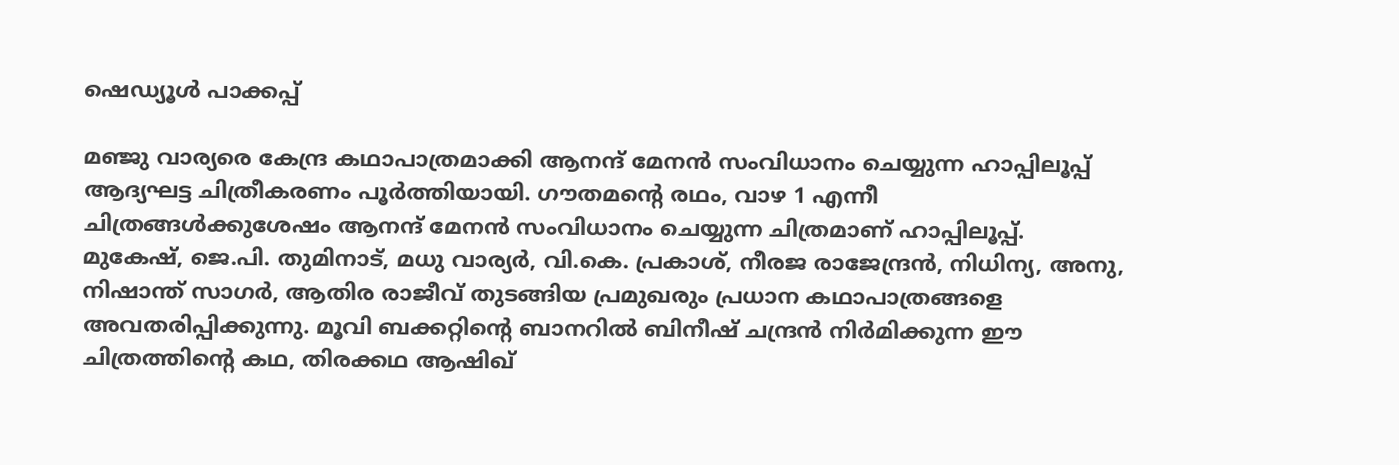ഷെഡ്യൂൾ പാക്കപ്പ്

മഞ്ജു വാര്യരെ കേന്ദ്ര കഥാപാത്രമാക്കി ആനന്ദ് മേനൻ സംവിധാനം ചെയ്യുന്ന ഹാപ്പിലൂപ്പ് ആദ്യഘട്ട ചിത്രീകരണം പൂർത്തിയായി. ഗൗതമന്‍റെ രഥം, വാഴ 1 എന്നീ ചിത്രങ്ങൾക്കുശേഷം ആനന്ദ് മേനൻ സംവിധാനം ചെയ്യുന്ന ചിത്രമാണ് ഹാപ്പിലൂപ്പ്. മുകേഷ്, ജെ.പി. തുമിനാട്, മധു വാര്യർ, വി.കെ. പ്രകാശ്, നീരജ രാജേന്ദ്രൻ, നിധിന്യ, അനു, നിഷാന്ത് സാഗർ, ആതിര രാജീവ് തുടങ്ങിയ പ്രമുഖരും പ്രധാന കഥാപാത്രങ്ങളെ അവതരിപ്പിക്കുന്നു. മൂവി ബക്കറ്റിന്‍റെ ബാനറിൽ ബിനീഷ് ചന്ദ്രൻ നിർമിക്കുന്ന ഈ ചിത്രത്തിന്‍റെ കഥ, തിരക്കഥ ആഷിഖ്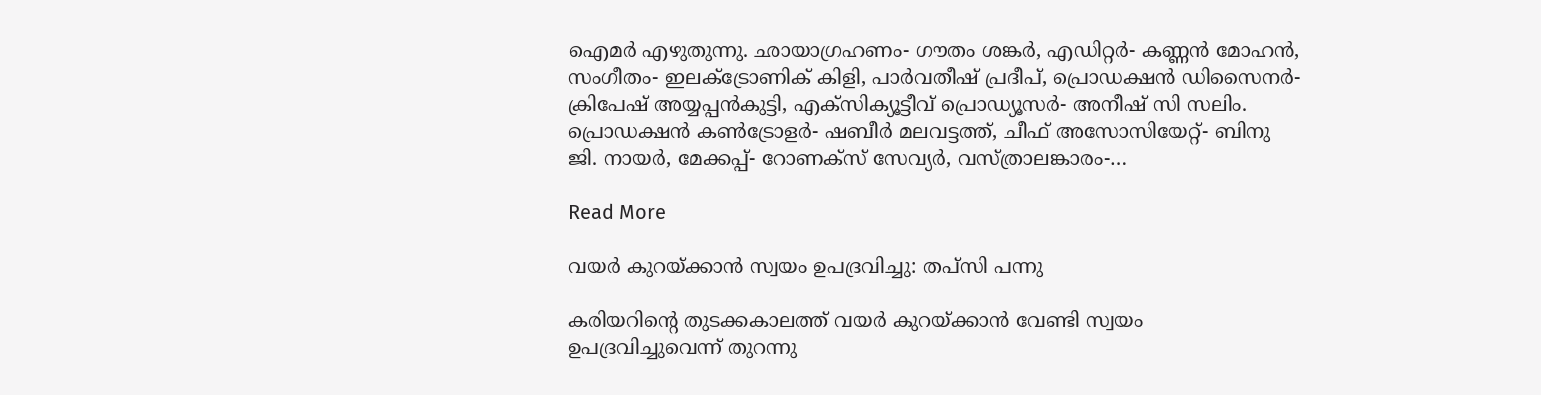ഐമർ എഴുതുന്നു. ഛായാഗ്രഹണം- ഗൗതം ശങ്കർ, എഡിറ്റർ- കണ്ണൻ മോഹൻ, സംഗീതം- ഇലക്‌ട്രോണിക് കിളി, പാർവതീഷ് പ്രദീപ്, പ്രൊഡക്ഷൻ ഡിസൈനർ- ക്രിപേഷ് അയ്യപ്പൻകുട്ടി, എക്സിക്യൂട്ടീവ് പ്രൊഡ്യൂസർ- അനീഷ് സി സലിം. പ്രൊഡക്ഷൻ കൺട്രോളർ- ഷബീർ മലവട്ടത്ത്, ചീഫ് അസോസിയേറ്റ്- ബിനു ജി. നായർ, മേക്കപ്പ്- റോണക്‌സ് സേവ്യർ, വസ്ത്രാലങ്കാരം-…

Read More

വയര്‍ കുറയ്ക്കാന്‍ സ്വയം ഉപദ്രവിച്ചു: തപ്സി പന്നു

കരിയറിന്‍റെ തുടക്കകാലത്ത് വയര്‍ കുറയ്ക്കാൻ വേണ്ടി സ്വയം ഉപദ്രവിച്ചുവെന്ന് തുറന്നു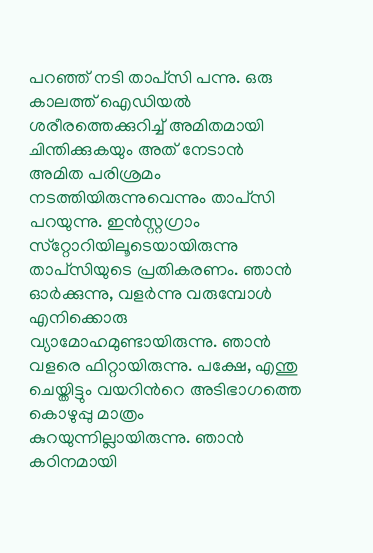പറഞ്ഞ് നടി താപ്‌സി പന്നു. ഒരു കാലത്ത് ഐഡിയല്‍ ശരീരത്തെക്കുറിച്ച് അമിതമായി ചിന്തിക്കുകയും അത് നേടാൻ അമിത പരിശ്രമം നടത്തിയിരുന്നുവെന്നും താപ്‌സി പറയുന്നു. ഇന്‍സ്റ്റഗ്രാം സ്‌റ്റോറിയിലൂടെയായിരുന്നു താപ്‌സിയുടെ പ്രതികരണം. ഞാന്‍ ഓര്‍ക്കുന്നു, വളര്‍ന്നു വരുമ്പോള്‍ എനിക്കൊരു വ്യാമോഹമുണ്ടായിരുന്നു. ഞാന്‍ വളരെ ഫിറ്റായിരുന്നു. പക്ഷേ, എന്തു ചെയ്തിട്ടും വയറിന്‍റെ അടിഭാഗത്തെ കൊഴുപ്പു മാത്രം കുറയുന്നില്ലായിരുന്നു. ഞാന്‍ കഠിനമായി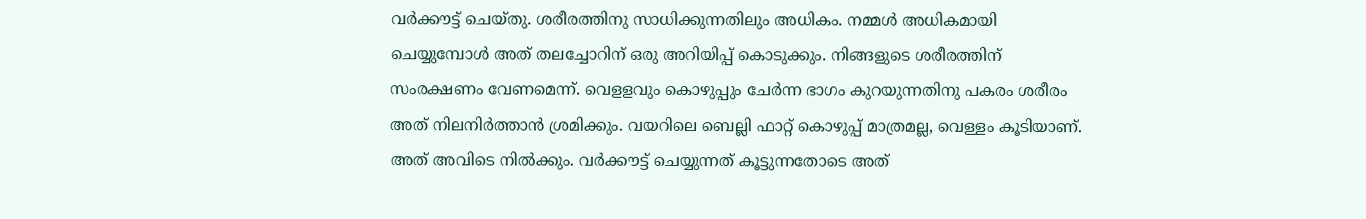വര്‍ക്കൗട്ട് ചെയ്തു. ശരീരത്തിനു സാധിക്കുന്നതിലും അധികം. നമ്മള്‍ അധികമായി ചെയ്യുമ്പോള്‍ അത് തലച്ചോറിന് ഒരു അറിയിപ്പ് കൊടുക്കും. നിങ്ങളുടെ ശരീരത്തിന് സംരക്ഷണം വേണമെന്ന്. വെളളവും കൊഴുപ്പും ചേര്‍ന്ന ഭാഗം കുറയുന്നതിനു പകരം ശരീരം അത് നിലനിര്‍ത്താന്‍ ശ്രമിക്കും. വയറിലെ ബെല്ലി ഫാറ്റ് കൊഴുപ്പ് മാത്രമല്ല, വെള്ളം കൂടിയാണ്. അത് അവിടെ നില്‍ക്കും. വര്‍ക്കൗട്ട് ചെയ്യുന്നത് കൂട്ടുന്നതോടെ അത്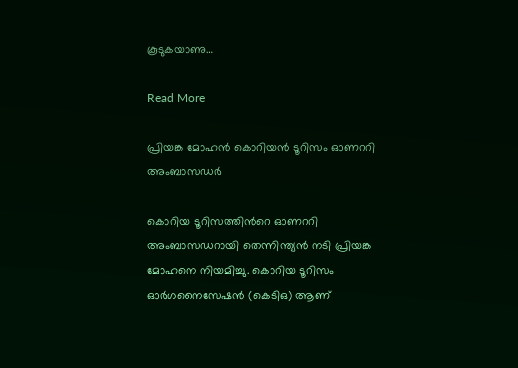കൂടുകയാണു…

Read More

പ്രിയങ്ക മോഹൻ കൊറിയൻ ടൂറിസം ഓണററി അംബാസഡർ

കൊറിയ ടൂറിസത്തിന്‍റെ ഓണററി അംബാസഡറായി തെന്നിന്ത്യൻ നടി പ്രിയങ്ക മോഹനെ നിയമിച്ചു. കൊറിയ ടൂറിസം ഓർഗനൈസേഷൻ (കെടിഒ) ആണ്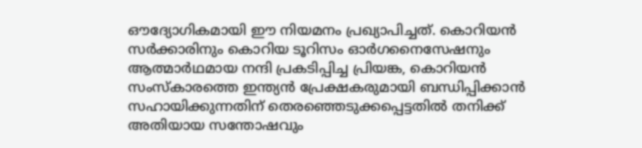ഔദ്യോഗികമായി ഈ നിയമനം പ്രഖ്യാപിച്ചത്. കൊറിയൻ സർക്കാരിനും കൊറിയ ടൂറിസം ഓർഗനൈസേഷനും ആത്മാർഥമായ നന്ദി പ്രകടിപ്പിച്ച പ്രിയങ്ക, കൊറിയൻ സംസ്കാരത്തെ ഇന്ത്യൻ പ്രേക്ഷകരുമായി ബന്ധിപ്പിക്കാൻ സഹായിക്കുന്നതിന് തെരഞ്ഞെടുക്കപ്പെട്ടതിൽ തനിക്ക് അതിയായ സന്തോഷവും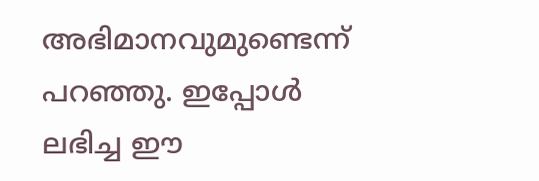അഭിമാനവുമുണ്ടെന്ന് പറഞ്ഞു. ഇപ്പോൾ ലഭിച്ച ഈ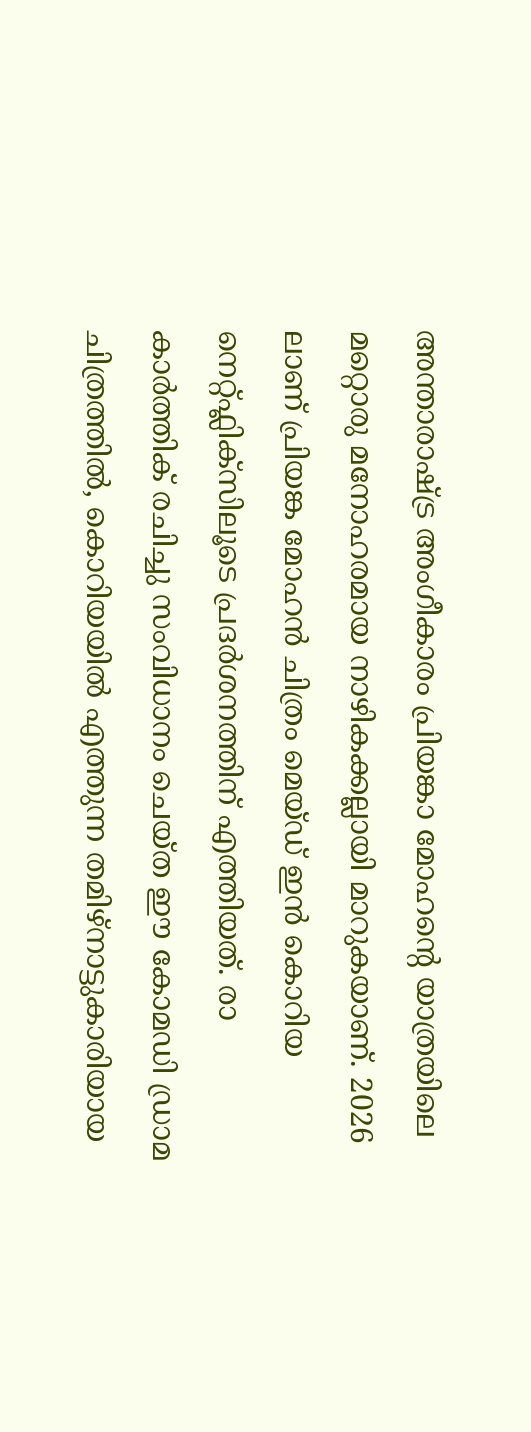അന്താരാഷ്ട്ര അംഗീകാരം പ്രിയങ്കാ മോഹന്‍റെ യാത്രയിലെ മറ്റൊരു മനോഹരമായ നാഴികക്കല്ലായി മാറുകയാണ്. 2026 ലാണ് പ്രിയങ്ക മോഹൻ ചിത്രം മെയ്ഡ് ഇൻ കൊറിയ നെറ്റ്ഫ്ലിക്സിലൂടെ പ്രദർശനത്തിന് എത്തിയത്. രാ കാർത്തിക് രചിച്ചു സംവിധാനം ചെയ്ത ഈ കോമഡി ഡ്രാമ ചിത്രത്തിൽ, കൊറിയയിൽ എത്തുന്ന തമിഴ്നാട്ടുകാരിയായ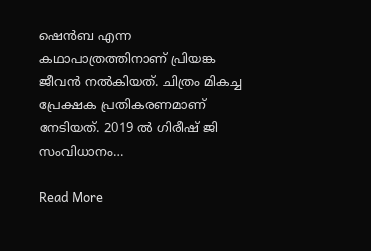ഷെൻബ എന്ന കഥാപാത്രത്തിനാണ് പ്രിയങ്ക ജീവൻ നൽകിയത്. ചിത്രം മികച്ച പ്രേക്ഷക പ്രതികരണമാണ് നേടിയത്. 2019 ൽ ഗിരീഷ് ജി സംവിധാനം…

Read More